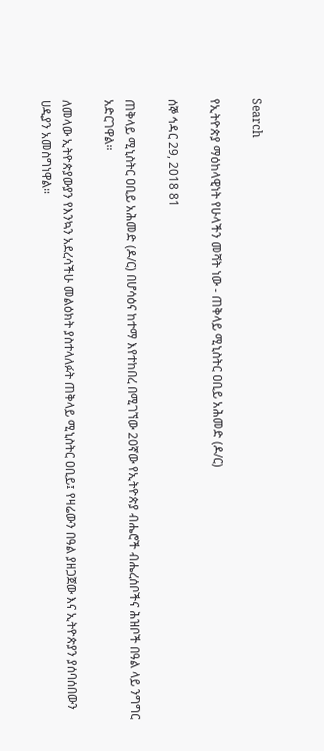Search

የኢትዮጵያ ማዕከላዊነት የሁላችን መሻት ነው - ጠቅላይ ሚኒስትር ዐቢይ አሕመድ (ዶ/ር)

ሰኞ ኅዳር 29, 2018 81

ጠቅላይ ሚኒስትር ዐቢይ አሕመድ (ዶ/ር) በሆሳዕና ከተማ እየተከበረ በሚገኘው 20ኛው የኢትዮጵያ ብሔሮች ብሔረሰቦችና ሕዝቦች በዓል ላይ ንግግር አድርገዋል።

ለመላው ኢትዮጵያውያን የእንኳን አደረሳችሁ መልዕክት ያስተላለፉት ጠቅላይ ሚኒስትር ዐቢይ፤ የዛሬውን በዓል ያዘጋጀው እና ኢትዮጵያን ያሰባሰበውን ሀዲያን አመስግነዋል።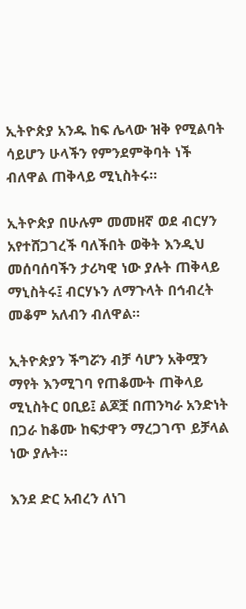ኢትዮጵያ አንዱ ከፍ ሌላው ዝቅ የሚልባት ሳይሆን ሁላችን የምንደምቅባት ነች ብለዋል ጠቅላይ ሚኒስትሩ።

ኢትዮጵያ በሁሉም መመዘኛ ወደ ብርሃን አየተሸጋገረች ባለችበት ወቅት እንዲህ መሰባሰባችን ታሪካዊ ነው ያሉት ጠቅላይ ማኒስትሩ፤ ብርሃኑን ለማጉላት በኅብረት መቆም አለብን ብለዋል።

ኢትዮጵያን ችግሯን ብቻ ሳሆን አቅሟን ማየት እንሚገባ የጠቆሙት ጠቅላይ ሚኒስትር ዐቢይ፤ ልጆቿ በጠንካራ አንድነት በጋራ ከቆሙ ከፍታዋን ማረጋገጥ ይቻላል ነው ያሉት።

እንደ ድር አብረን ለነገ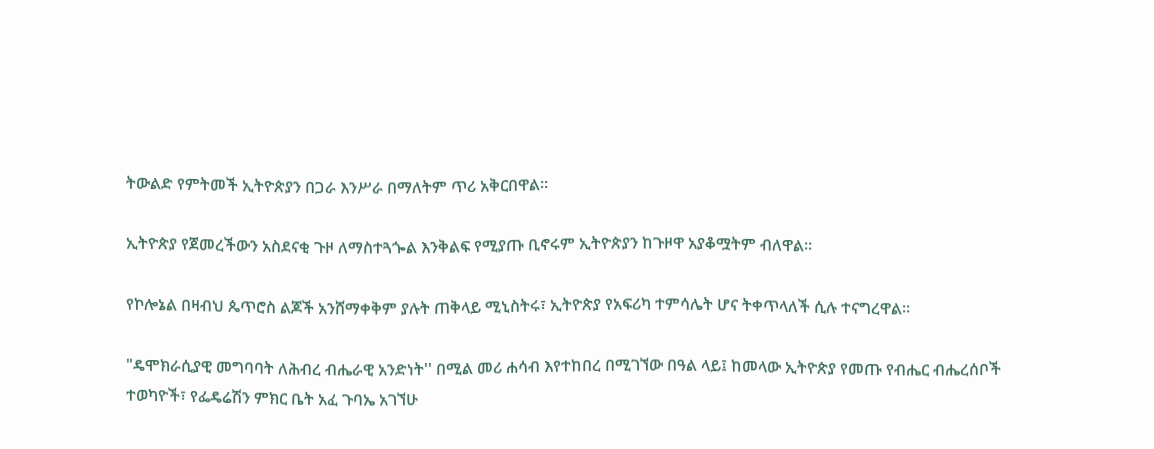ትውልድ የምትመች ኢትዮጵያን በጋራ እንሥራ በማለትም ጥሪ አቅርበዋል።

ኢትዮጵያ የጀመረችውን አስደናቂ ጉዞ ለማስተጓጐል እንቅልፍ የሚያጡ ቢኖሩም ኢትዮጵያን ከጉዞዋ አያቆሟትም ብለዋል።

የኮሎኔል በዛብህ ጴጥሮስ ልጆች አንሸማቀቅም ያሉት ጠቅላይ ሚኒስትሩ፣ ኢትዮጵያ የአፍሪካ ተምሳሌት ሆና ትቀጥላለች ሲሉ ተናግረዋል።

"ዴሞክራሲያዊ መግባባት ለሕብረ ብሔራዊ አንድነት'' በሚል መሪ ሐሳብ እየተከበረ በሚገኘው በዓል ላይ፤ ከመላው ኢትዮጵያ የመጡ የብሔር ብሔረሰቦች ተወካዮች፣ የፌዴሬሽን ምክር ቤት አፈ ጉባኤ አገኘሁ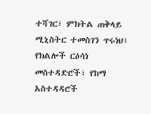ተሻገር፣ ምክትል ጠቅላይ ሚኒስትር ተመስገን ጥሩነህ፣ የክልሎች ርዕሳነ መስተዳድሮች፣ የከማ አስተዳዳሮች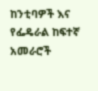ከንቲባዎች እና የፌዴራል ከፍተኛ አመራሮች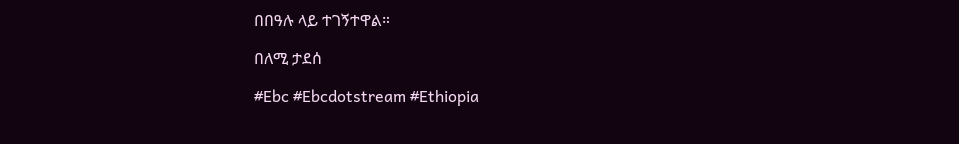በበዓሉ ላይ ተገኝተዋል።

በለሚ ታደሰ

#Ebc #Ebcdotstream #Ethiopia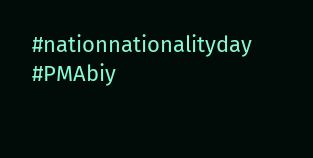#nationnationalityday #PMAbiy